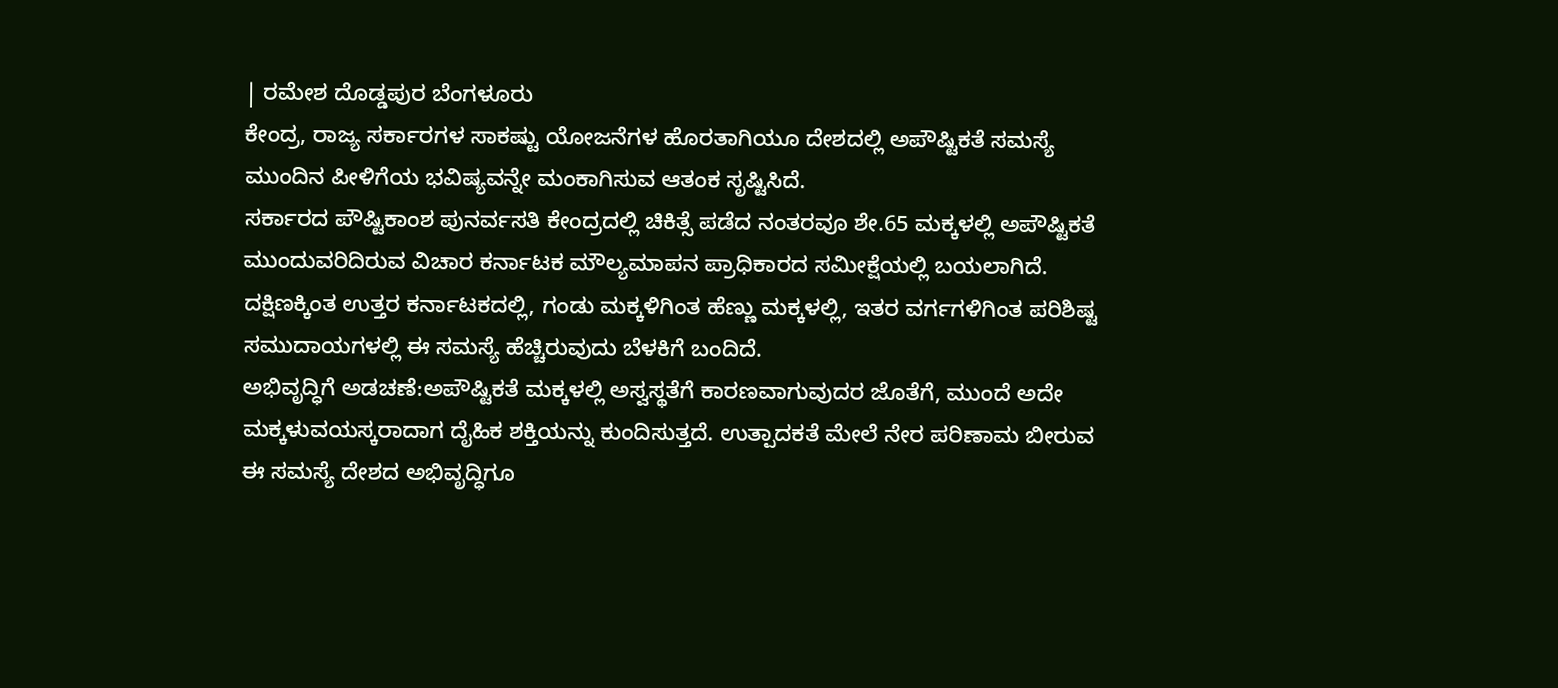| ರಮೇಶ ದೊಡ್ಡಪುರ ಬೆಂಗಳೂರು
ಕೇಂದ್ರ, ರಾಜ್ಯ ಸರ್ಕಾರಗಳ ಸಾಕಷ್ಟು ಯೋಜನೆಗಳ ಹೊರತಾಗಿಯೂ ದೇಶದಲ್ಲಿ ಅಪೌಷ್ಟಿಕತೆ ಸಮಸ್ಯೆ ಮುಂದಿನ ಪೀಳಿಗೆಯ ಭವಿಷ್ಯವನ್ನೇ ಮಂಕಾಗಿಸುವ ಆತಂಕ ಸೃಷ್ಟಿಸಿದೆ.
ಸರ್ಕಾರದ ಪೌಷ್ಟಿಕಾಂಶ ಪುನರ್ವಸತಿ ಕೇಂದ್ರದಲ್ಲಿ ಚಿಕಿತ್ಸೆ ಪಡೆದ ನಂತರವೂ ಶೇ.65 ಮಕ್ಕಳಲ್ಲಿ ಅಪೌಷ್ಟಿಕತೆ ಮುಂದುವರಿದಿರುವ ವಿಚಾರ ಕರ್ನಾಟಕ ಮೌಲ್ಯಮಾಪನ ಪ್ರಾಧಿಕಾರದ ಸಮೀಕ್ಷೆಯಲ್ಲಿ ಬಯಲಾಗಿದೆ. ದಕ್ಷಿಣಕ್ಕಿಂತ ಉತ್ತರ ಕರ್ನಾಟಕದಲ್ಲಿ, ಗಂಡು ಮಕ್ಕಳಿಗಿಂತ ಹೆಣ್ಣು ಮಕ್ಕಳಲ್ಲಿ, ಇತರ ವರ್ಗಗಳಿಗಿಂತ ಪರಿಶಿಷ್ಟ ಸಮುದಾಯಗಳಲ್ಲಿ ಈ ಸಮಸ್ಯೆ ಹೆಚ್ಚಿರುವುದು ಬೆಳಕಿಗೆ ಬಂದಿದೆ.
ಅಭಿವೃದ್ಧಿಗೆ ಅಡಚಣೆ:ಅಪೌಷ್ಟಿಕತೆ ಮಕ್ಕಳಲ್ಲಿ ಅಸ್ವಸ್ಥತೆಗೆ ಕಾರಣವಾಗುವುದರ ಜೊತೆಗೆ, ಮುಂದೆ ಅದೇ ಮಕ್ಕಳುವಯಸ್ಕರಾದಾಗ ದೈಹಿಕ ಶಕ್ತಿಯನ್ನು ಕುಂದಿಸುತ್ತದೆ. ಉತ್ಪಾದಕತೆ ಮೇಲೆ ನೇರ ಪರಿಣಾಮ ಬೀರುವ ಈ ಸಮಸ್ಯೆ ದೇಶದ ಅಭಿವೃದ್ಧಿಗೂ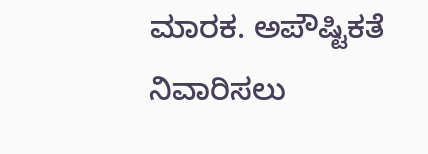ಮಾರಕ. ಅಪೌಷ್ಟಿಕತೆ ನಿವಾರಿಸಲು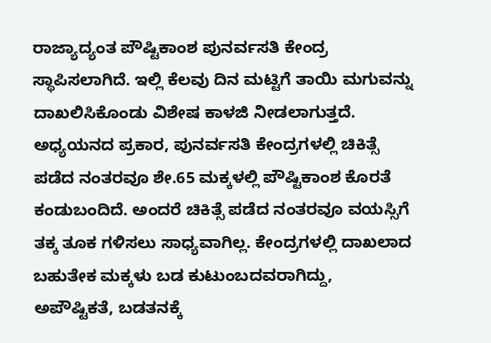ರಾಜ್ಯಾದ್ಯಂತ ಪೌಷ್ಟಿಕಾಂಶ ಪುನರ್ವಸತಿ ಕೇಂದ್ರ ಸ್ಥಾಪಿಸಲಾಗಿದೆ. ಇಲ್ಲಿ ಕೆಲವು ದಿನ ಮಟ್ಟಿಗೆ ತಾಯಿ ಮಗುವನ್ನು ದಾಖಲಿಸಿಕೊಂಡು ವಿಶೇಷ ಕಾಳಜಿ ನೀಡಲಾಗುತ್ತದೆ. ಅಧ್ಯಯನದ ಪ್ರಕಾರ, ಪುನರ್ವಸತಿ ಕೇಂದ್ರಗಳಲ್ಲಿ ಚಿಕಿತ್ಸೆ ಪಡೆದ ನಂತರವೂ ಶೇ.65 ಮಕ್ಕಳಲ್ಲಿ ಪೌಷ್ಟಿಕಾಂಶ ಕೊರತೆ ಕಂಡುಬಂದಿದೆ. ಅಂದರೆ ಚಿಕಿತ್ಸೆ ಪಡೆದ ನಂತರವೂ ವಯಸ್ಸಿಗೆ ತಕ್ಕ ತೂಕ ಗಳಿಸಲು ಸಾಧ್ಯವಾಗಿಲ್ಲ. ಕೇಂದ್ರಗಳಲ್ಲಿ ದಾಖಲಾದ ಬಹುತೇಕ ಮಕ್ಕಳು ಬಡ ಕುಟುಂಬದವರಾಗಿದ್ದು, ಅಪೌಷ್ಟಿಕತೆ, ಬಡತನಕ್ಕೆ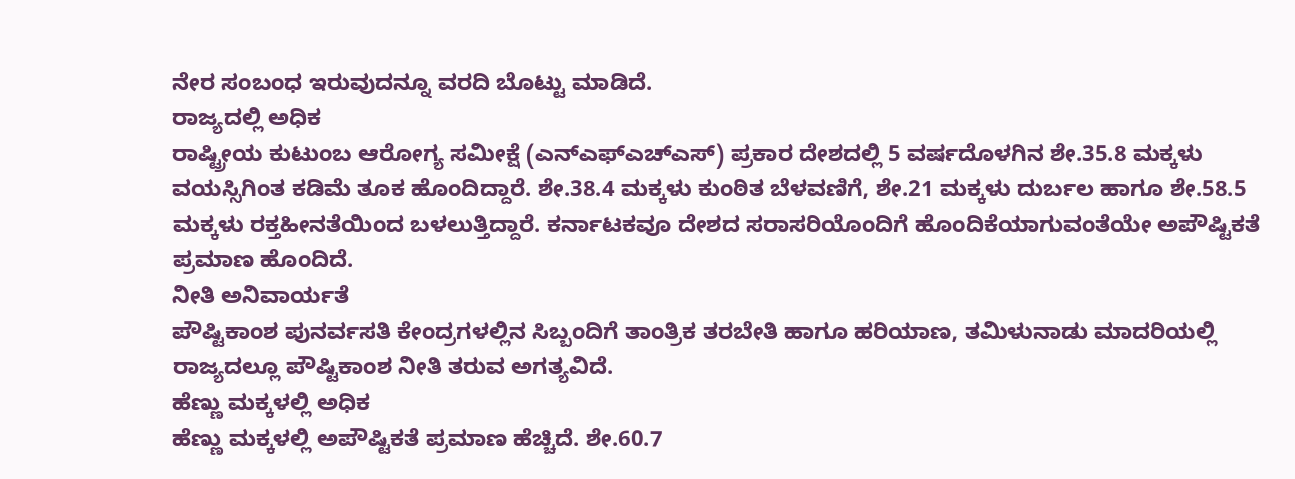ನೇರ ಸಂಬಂಧ ಇರುವುದನ್ನೂ ವರದಿ ಬೊಟ್ಟು ಮಾಡಿದೆ.
ರಾಜ್ಯದಲ್ಲಿ ಅಧಿಕ
ರಾಷ್ಟ್ರೀಯ ಕುಟುಂಬ ಆರೋಗ್ಯ ಸಮೀಕ್ಷೆ (ಎನ್ಎಫ್ಎಚ್ಎಸ್) ಪ್ರಕಾರ ದೇಶದಲ್ಲಿ 5 ವರ್ಷದೊಳಗಿನ ಶೇ.35.8 ಮಕ್ಕಳು ವಯಸ್ಸಿಗಿಂತ ಕಡಿಮೆ ತೂಕ ಹೊಂದಿದ್ದಾರೆ. ಶೇ.38.4 ಮಕ್ಕಳು ಕುಂಠಿತ ಬೆಳವಣಿಗೆ, ಶೇ.21 ಮಕ್ಕಳು ದುರ್ಬಲ ಹಾಗೂ ಶೇ.58.5 ಮಕ್ಕಳು ರಕ್ತಹೀನತೆಯಿಂದ ಬಳಲುತ್ತಿದ್ದಾರೆ. ಕರ್ನಾಟಕವೂ ದೇಶದ ಸರಾಸರಿಯೊಂದಿಗೆ ಹೊಂದಿಕೆಯಾಗುವಂತೆಯೇ ಅಪೌಷ್ಟಿಕತೆ ಪ್ರಮಾಣ ಹೊಂದಿದೆ.
ನೀತಿ ಅನಿವಾರ್ಯತೆ
ಪೌಷ್ಟಿಕಾಂಶ ಪುನರ್ವಸತಿ ಕೇಂದ್ರಗಳಲ್ಲಿನ ಸಿಬ್ಬಂದಿಗೆ ತಾಂತ್ರಿಕ ತರಬೇತಿ ಹಾಗೂ ಹರಿಯಾಣ, ತಮಿಳುನಾಡು ಮಾದರಿಯಲ್ಲಿ ರಾಜ್ಯದಲ್ಲೂ ಪೌಷ್ಟಿಕಾಂಶ ನೀತಿ ತರುವ ಅಗತ್ಯವಿದೆ.
ಹೆಣ್ಣು ಮಕ್ಕಳಲ್ಲಿ ಅಧಿಕ
ಹೆಣ್ಣು ಮಕ್ಕಳಲ್ಲಿ ಅಪೌಷ್ಟಿಕತೆ ಪ್ರಮಾಣ ಹೆಚ್ಚಿದೆ. ಶೇ.60.7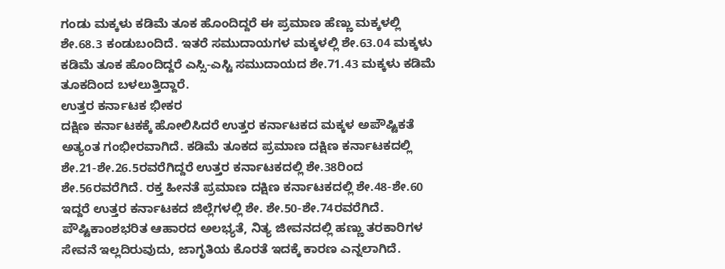ಗಂಡು ಮಕ್ಕಳು ಕಡಿಮೆ ತೂಕ ಹೊಂದಿದ್ದರೆ ಈ ಪ್ರಮಾಣ ಹೆಣ್ಣು ಮಕ್ಕಳಲ್ಲಿ ಶೇ.68.3 ಕಂಡುಬಂದಿದೆ. ಇತರೆ ಸಮುದಾಯಗಳ ಮಕ್ಕಳಲ್ಲಿ ಶೇ.63.04 ಮಕ್ಕಳು ಕಡಿಮೆ ತೂಕ ಹೊಂದಿದ್ದರೆ ಎಸ್ಸಿ-ಎಸ್ಟಿ ಸಮುದಾಯದ ಶೇ.71.43 ಮಕ್ಕಳು ಕಡಿಮೆ ತೂಕದಿಂದ ಬಳಲುತ್ತಿದ್ದಾರೆ.
ಉತ್ತರ ಕರ್ನಾಟಕ ಭೀಕರ
ದಕ್ಷಿಣ ಕರ್ನಾಟಕಕ್ಕೆ ಹೋಲಿಸಿದರೆ ಉತ್ತರ ಕರ್ನಾಟಕದ ಮಕ್ಕಳ ಅಪೌಷ್ಟಿಕತೆ ಅತ್ಯಂತ ಗಂಭೀರವಾಗಿದೆ. ಕಡಿಮೆ ತೂಕದ ಪ್ರಮಾಣ ದಕ್ಷಿಣ ಕರ್ನಾಟಕದಲ್ಲಿ ಶೇ.21-ಶೇ.26.5ರವರೆಗಿದ್ದರೆ ಉತ್ತರ ಕರ್ನಾಟಕದಲ್ಲಿ ಶೇ.38ರಿಂದ ಶೇ.56ರವರೆಗಿದೆ. ರಕ್ತ ಹೀನತೆ ಪ್ರಮಾಣ ದಕ್ಷಿಣ ಕರ್ನಾಟಕದಲ್ಲಿ ಶೇ.48-ಶೇ.60 ಇದ್ದರೆ ಉತ್ತರ ಕರ್ನಾಟಕದ ಜಿಲ್ಲೆಗಳಲ್ಲಿ ಶೇ. ಶೇ.50-ಶೇ.74ರವರೆಗಿದೆ. ಪೌಷ್ಟಿಕಾಂಶಭರಿತ ಆಹಾರದ ಅಲಭ್ಯತೆ, ನಿತ್ಯ ಜೀವನದಲ್ಲಿ ಹಣ್ಣು ತರಕಾರಿಗಳ ಸೇವನೆ ಇಲ್ಲದಿರುವುದು, ಜಾಗೃತಿಯ ಕೊರತೆ ಇದಕ್ಕೆ ಕಾರಣ ಎನ್ನಲಾಗಿದೆ.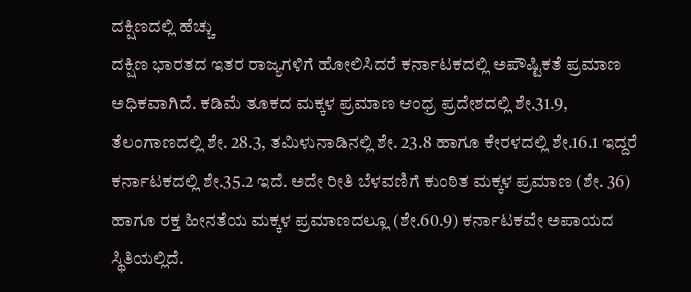ದಕ್ಷಿಣದಲ್ಲಿ ಹೆಚ್ಚು
ದಕ್ಷಿಣ ಭಾರತದ ಇತರ ರಾಜ್ಯಗಳಿಗೆ ಹೋಲಿಸಿದರೆ ಕರ್ನಾಟಕದಲ್ಲಿ ಅಪೌಷ್ಟಿಕತೆ ಪ್ರಮಾಣ ಅಧಿಕವಾಗಿದೆ. ಕಡಿಮೆ ತೂಕದ ಮಕ್ಕಳ ಪ್ರಮಾಣ ಆಂಧ್ರ ಪ್ರದೇಶದಲ್ಲಿ ಶೇ.31.9, ತೆಲಂಗಾಣದಲ್ಲಿ ಶೇ. 28.3, ತಮಿಳುನಾಡಿನಲ್ಲಿ ಶೇ. 23.8 ಹಾಗೂ ಕೇರಳದಲ್ಲಿ ಶೇ.16.1 ಇದ್ದರೆ ಕರ್ನಾಟಕದಲ್ಲಿ ಶೇ.35.2 ಇದೆ. ಅದೇ ರೀತಿ ಬೆಳವಣಿಗೆ ಕುಂಠಿತ ಮಕ್ಕಳ ಪ್ರಮಾಣ (ಶೇ. 36) ಹಾಗೂ ರಕ್ತ ಹೀನತೆಯ ಮಕ್ಕಳ ಪ್ರಮಾಣದಲ್ಲೂ (ಶೇ.60.9) ಕರ್ನಾಟಕವೇ ಅಪಾಯದ ಸ್ಥಿತಿಯಲ್ಲಿದೆ.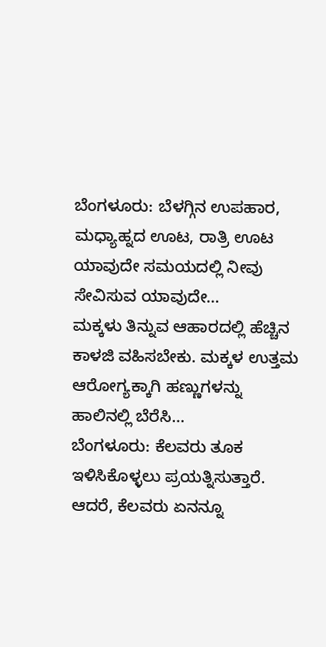ಬೆಂಗಳೂರು: ಬೆಳಗ್ಗಿನ ಉಪಹಾರ, ಮಧ್ಯಾಹ್ನದ ಊಟ, ರಾತ್ರಿ ಊಟ ಯಾವುದೇ ಸಮಯದಲ್ಲಿ ನೀವು ಸೇವಿಸುವ ಯಾವುದೇ…
ಮಕ್ಕಳು ತಿನ್ನುವ ಆಹಾರದಲ್ಲಿ ಹೆಚ್ಚಿನ ಕಾಳಜಿ ವಹಿಸಬೇಕು. ಮಕ್ಕಳ ಉತ್ತಮ ಆರೋಗ್ಯಕ್ಕಾಗಿ ಹಣ್ಣುಗಳನ್ನು ಹಾಲಿನಲ್ಲಿ ಬೆರೆಸಿ…
ಬೆಂಗಳೂರು: ಕೆಲವರು ತೂಕ ಇಳಿಸಿಕೊಳ್ಳಲು ಪ್ರಯತ್ನಿಸುತ್ತಾರೆ. ಆದರೆ, ಕೆಲವರು ಏನನ್ನೂ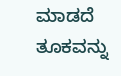ಮಾಡದೆ ತೂಕವನ್ನು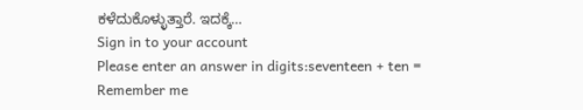ಕಳೆದುಕೊಳ್ಳುತ್ತಾರೆ. ಇದಕ್ಕೆ…
Sign in to your account
Please enter an answer in digits:seventeen + ten =
Remember me